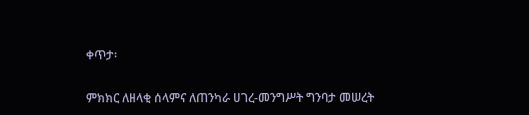ቀጥታ፡

ምክክር ለዘላቂ ሰላምና ለጠንካራ ሀገረ-መንግሥት ግንባታ መሠረት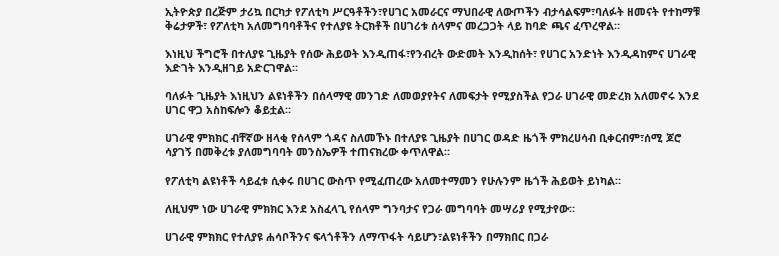ኢትዮጵያ በረጅም ታሪኳ በርካታ የፖለቲካ ሥርዓቶችን፣የሀገር አመራርና ማህበራዊ ለውጦችን ብታሳልፍም፣ባለፉት ዘመናት የተከማቹ ቅሬታዎች፣ የፖለቲካ አለመግባባቶችና የተለያዩ ትርክቶች በሀገሪቱ ሰላምና መረጋጋት ላይ ከባድ ጫና ፈጥረዋል።

እነዚህ ችግሮች በተለያዩ ጊዜያት የሰው ሕይወት እንዲጠፋ፣የንብረት ውድመት እንዲከሰት፣ የሀገር አንድነት እንዲዳከምና ሀገራዊ እድገት እንዲዘገይ አድርገዋል።

ባለፉት ጊዜያት እነዚህን ልዩነቶችን በሰላማዊ መንገድ ለመወያየትና ለመፍታት የሚያስችል የጋራ ሀገራዊ መድረክ አለመኖሩ እንደ ሀገር ዋጋ አስከፍሎን ቆይቷል።

ሀገራዊ ምክክር ብቸኛው ዘላቂ የሰላም ጎዳና ስለመኾኑ በተለያዩ ጊዜያት በሀገር ወዳድ ዜጎች ምክረሀሳብ ቢቀርብም፣ሰሚ ጆሮ ሳያገኝ በመቅረቱ ያለመግባባት መንስኤዎች ተጠናክረው ቀጥለዋል።

የፖለቲካ ልዩነቶች ሳይፈቱ ሲቀሩ በሀገር ውስጥ የሚፈጠረው አለመተማመን የሁሉንም ዜጎች ሕይወት ይነካል።

ለዚህም ነው ሀገራዊ ምክክር እንደ አስፈላጊ የሰላም ግንባታና የጋራ መግባባት መሣሪያ የሚታየው።

ሀገራዊ ምክክር የተለያዩ ሐሳቦችንና ፍላጎቶችን ለማጥፋት ሳይሆን፣ልዩነቶችን በማክበር በጋራ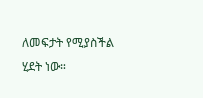ለመፍታት የሚያስችል ሂደት ነው።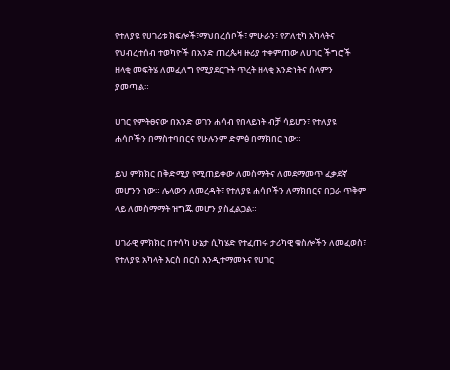የተለያዩ የሀገሪቱ ክፍሎች፣ማህበረሰቦች፣ ምሁራን፣ የፖለቲካ አካላትና የህብረተሰብ ተወካዮች በአንድ ጠረጴዛ ዙሪያ ተቀምጠው ለሀገር ችግሮች ዘላቂ መፍትሄ ለመፈለግ የሚያደርጉት ጥረት ዘላቂ አንድነትና ሰላምን ያመጣል።

ሀገር የምትፀናው በአንድ ወገን ሐሳብ የበላይነት ብቻ ሳይሆን፣ የተለያዩ ሐሳቦችን በማስተባበርና የሁሉንም ድምፅ በማክበር ነው።

ይህ ምክክር በቅድሚያ የሚጠይቀው ለመስማትና ለመደማመጥ ፈቃደኛ መሆንን ነው። ሌላውን ለመረዳት፣ የተለያዩ ሐሳቦችን ለማክበርና በጋራ ጥቅም ላይ ለመስማማት ዝግጁ መሆን ያስፈልጋል።

ሀገራዊ ምክክር በተሳካ ሁኔታ ሲካሄድ የተፈጠሩ ታሪካዊ ቁስሎችን ለመፈወስ፣ የተለያዩ አካላት እርስ በርስ እንዲተማመኑና የሀገር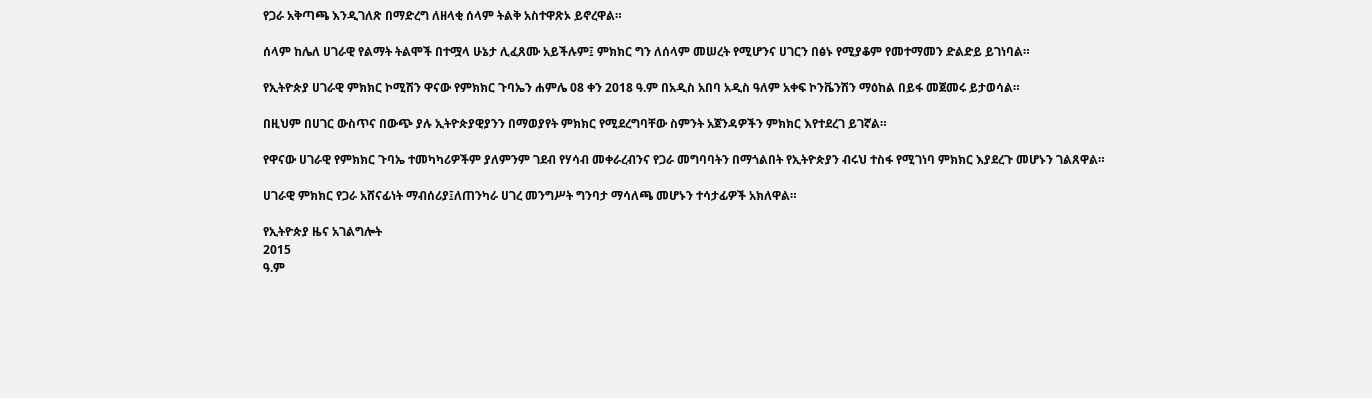የጋራ አቅጣጫ እንዲገለጽ በማድረግ ለዘላቂ ሰላም ትልቅ አስተዋጽኦ ይኖረዋል።

ሰላም ከሌለ ሀገራዊ የልማት ትልሞች በተሟላ ሁኔታ ሊፈጸሙ አይችሉም፤ ምክክር ግን ለሰላም መሠረት የሚሆንና ሀገርን በፅኑ የሚያቆም የመተማመን ድልድይ ይገነባል።

የኢትዮጵያ ሀገራዊ ምክክር ኮሚሽን ዋናው የምክክር ጉባኤን ሐምሌ 08 ቀን 2018 ዓ.ም በአዲስ አበባ አዲስ ዓለም አቀፍ ኮንቬንሽን ማዕከል በይፋ መጀመሩ ይታወሳል።

በዚህም በሀገር ውስጥና በውጭ ያሉ ኢትዮጵያዊያንን በማወያየት ምክክር የሚደረግባቸው ስምንት አጀንዳዎችን ምክክር እየተደረገ ይገኛል።

የዋናው ሀገራዊ የምክክር ጉባኤ ተመካካሪዎችም ያለምንም ገደብ የሃሳብ መቀራረብንና የጋራ መግባባትን በማጎልበት የኢትዮጵያን ብሩህ ተስፋ የሚገነባ ምክክር እያደረጉ መሆኑን ገልጸዋል።

ሀገራዊ ምክክር የጋራ አሸናፊነት ማብሰሪያ፤ለጠንካራ ሀገረ መንግሥት ግንባታ ማሳለጫ መሆኑን ተሳታፊዎች አክለዋል።

የኢትዮጵያ ዜና አገልግሎት
2015
ዓ.ም